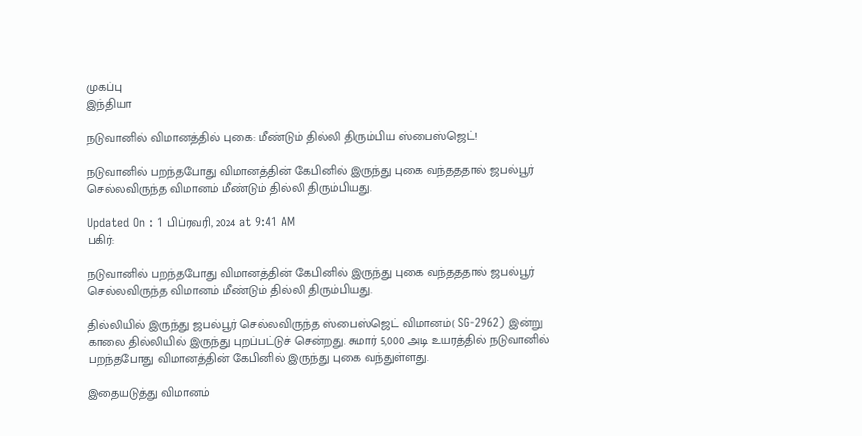முகப்பு
இந்தியா

நடுவானில் விமானத்தில் புகை: மீண்டும் தில்லி திரும்பிய ஸ்பைஸ்ஜெட்!

நடுவானில் பறந்தபோது விமானத்தின் கேபினில் இருந்து புகை வந்தததால் ஜபல்பூர் செல்லவிருந்த விமானம் மீண்டும் தில்லி திரும்பியது.

Updated On : 1 பிப்ரவரி, 2024 at 9:41 AM
பகிர்:

நடுவானில் பறந்தபோது விமானத்தின் கேபினில் இருந்து புகை வந்தததால் ஜபல்பூர் செல்லவிருந்த விமானம் மீண்டும் தில்லி திரும்பியது.

தில்லியில் இருந்து ஜபல்பூர் செல்லவிருந்த ஸ்பைஸ்ஜெட் விமானம்( SG-2962) இன்று காலை தில்லியில் இருந்து புறப்பட்டுச் சென்றது. சுமார் 5,000 அடி உயரத்தில் நடுவானில் பறந்தபோது விமானத்தின் கேபினில் இருந்து புகை வந்துள்ளது.

இதையடுத்து விமானம்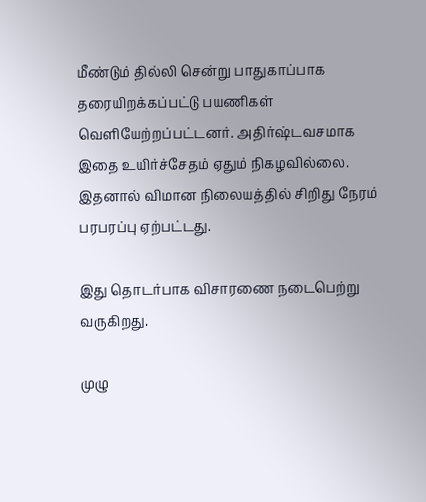மீண்டும் தில்லி சென்று பாதுகாப்பாக தரையிறக்கப்பட்டு பயணிகள் வெளியேற்றப்பட்டனர். அதிர்ஷ்டவசமாக இதை உயிர்ச்சேதம் ஏதும் நிகழவில்லை. இதனால் விமான நிலையத்தில் சிறிது நேரம் பரபரப்பு ஏற்பட்டது.

இது தொடர்பாக விசாரணை நடைபெற்று வருகிறது.

முழு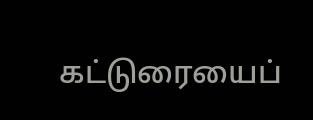கட்டுரையைப்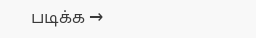படிக்க →